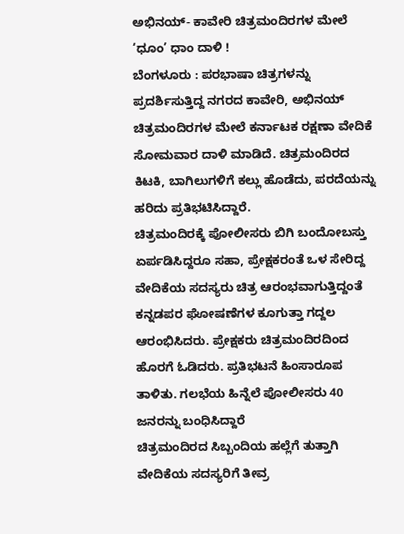ಅಭಿನಯ್- ಕಾವೇರಿ ಚಿತ್ರಮಂದಿರಗಳ ಮೇಲೆ ‘ಧೂಂ’ ಧಾಂ ದಾಳಿ !
ಬೆಂಗಳೂರು : ಪರಭಾಷಾ ಚಿತ್ರಗಳನ್ನು ಪ್ರದರ್ಶಿಸುತ್ತಿದ್ದ ನಗರದ ಕಾವೇರಿ, ಅಭಿನಯ್ ಚಿತ್ರಮಂದಿರಗಳ ಮೇಲೆ ಕರ್ನಾಟಕ ರಕ್ಷಣಾ ವೇದಿಕೆ ಸೋಮವಾರ ದಾಳಿ ಮಾಡಿದೆ. ಚಿತ್ರಮಂದಿರದ ಕಿಟಕಿ, ಬಾಗಿಲುಗಳಿಗೆ ಕಲ್ಲು ಹೊಡೆದು, ಪರದೆಯನ್ನು ಹರಿದು ಪ್ರತಿಭಟಿಸಿದ್ದಾರೆ.
ಚಿತ್ರಮಂದಿರಕ್ಕೆ ಪೋಲೀಸರು ಬಿಗಿ ಬಂದೋಬಸ್ತು ಏರ್ಪಡಿಸಿದ್ದರೂ ಸಹಾ, ಪ್ರೇಕ್ಷಕರಂತೆ ಒಳ ಸೇರಿದ್ದ ವೇದಿಕೆಯ ಸದಸ್ಯರು ಚಿತ್ರ ಆರಂಭವಾಗುತ್ತಿದ್ದಂತೆ ಕನ್ನಡಪರ ಘೋಷಣೆಗಳ ಕೂಗುತ್ತಾ ಗದ್ದಲ ಆರಂಭಿಸಿದರು. ಪ್ರೇಕ್ಷಕರು ಚಿತ್ರಮಂದಿರದಿಂದ ಹೊರಗೆ ಓಡಿದರು. ಪ್ರತಿಭಟನೆ ಹಿಂಸಾರೂಪ ತಾಳಿತು. ಗಲಭೆಯ ಹಿನ್ನೆಲೆ ಪೋಲೀಸರು 40 ಜನರನ್ನು ಬಂಧಿಸಿದ್ದಾರೆ
ಚಿತ್ರಮಂದಿರದ ಸಿಬ್ಬಂದಿಯ ಹಲ್ಲೆಗೆ ತುತ್ತಾಗಿ ವೇದಿಕೆಯ ಸದಸ್ಯರಿಗೆ ತೀವ್ರ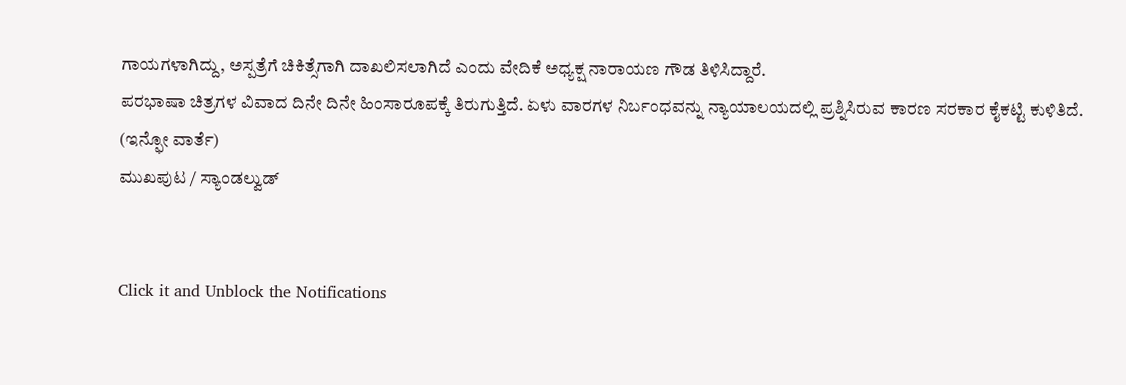ಗಾಯಗಳಾಗಿದ್ದು, ಅಸ್ಪತ್ರೆಗೆ ಚಿಕಿತ್ಸೆಗಾಗಿ ದಾಖಲಿಸಲಾಗಿದೆ ಎಂದು ವೇದಿಕೆ ಅಧ್ಯಕ್ಷ ನಾರಾಯಣ ಗೌಡ ತಿಳಿಸಿದ್ದಾರೆ.
ಪರಭಾಷಾ ಚಿತ್ರಗಳ ವಿವಾದ ದಿನೇ ದಿನೇ ಹಿಂಸಾರೂಪಕ್ಕೆ ತಿರುಗುತ್ತಿದೆ. ಏಳು ವಾರಗಳ ನಿರ್ಬಂಧವನ್ನು ನ್ಯಾಯಾಲಯದಲ್ಲಿ ಪ್ರಶ್ನಿಸಿರುವ ಕಾರಣ ಸರಕಾರ ಕೈಕಟ್ಟಿ ಕುಳಿತಿದೆ.
(ಇನ್ಫೋ ವಾರ್ತೆ)
ಮುಖಪುಟ / ಸ್ಯಾಂಡಲ್ವುಡ್


Click it and Unblock the Notifications